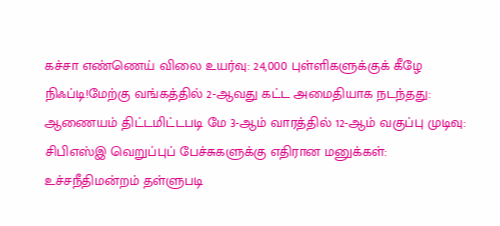கச்சா எண்ணெய் விலை உயர்வு: 24,000 புள்ளிகளுக்குக் கீழே நிஃப்டி!மேற்கு வங்கத்தில் 2-ஆவது கட்ட அமைதியாக நடந்தது: ஆணையம் திட்டமிட்டபடி மே 3-ஆம் வாரத்தில் 12-ஆம் வகுப்பு முடிவு: சிபிஎஸ்இ வெறுப்புப் பேச்சுகளுக்கு எதிரான மனுக்கள்: உச்சநீதிமன்றம் தள்ளுபடி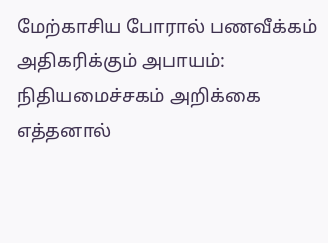மேற்காசிய போரால் பணவீக்கம் அதிகரிக்கும் அபாயம்: நிதியமைச்சகம் அறிக்கை எத்தனால்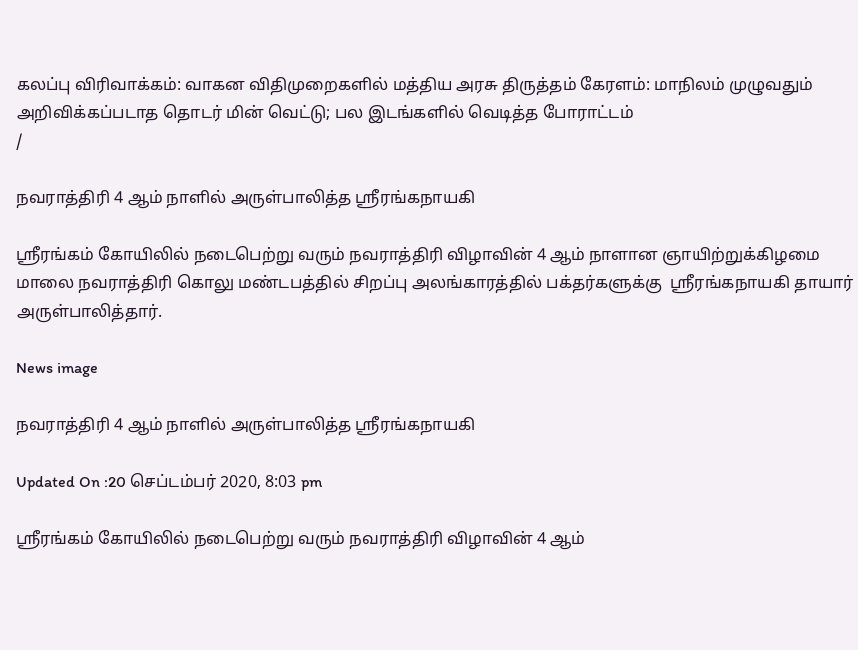கலப்பு விரிவாக்கம்: வாகன விதிமுறைகளில் மத்திய அரசு திருத்தம் கேரளம்: மாநிலம் முழுவதும் அறிவிக்கப்படாத தொடர் மின் வெட்டு; பல இடங்களில் வெடித்த போராட்டம்
/

நவராத்திரி 4 ஆம் நாளில் அருள்பாலித்த ஸ்ரீரங்கநாயகி

ஸ்ரீரங்கம் கோயிலில் நடைபெற்று வரும் நவராத்திரி விழாவின் 4 ஆம் நாளான ஞாயிற்றுக்கிழமை மாலை நவராத்திரி கொலு மண்டபத்தில் சிறப்பு அலங்காரத்தில் பக்தர்களுக்கு  ஸ்ரீரங்கநாயகி தாயார் அருள்பாலித்தார்.

News image

நவராத்திரி 4 ஆம் நாளில் அருள்பாலித்த ஸ்ரீரங்கநாயகி

Updated On :20 செப்டம்பர் 2020, 8:03 pm

ஸ்ரீரங்கம் கோயிலில் நடைபெற்று வரும் நவராத்திரி விழாவின் 4 ஆம்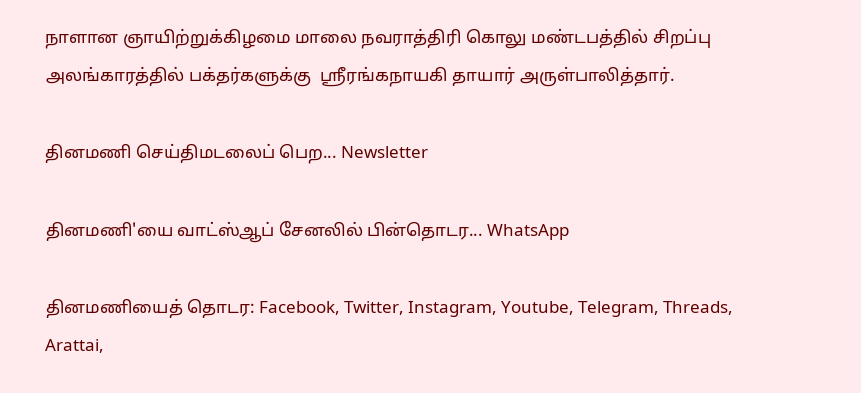நாளான ஞாயிற்றுக்கிழமை மாலை நவராத்திரி கொலு மண்டபத்தில் சிறப்பு அலங்காரத்தில் பக்தர்களுக்கு  ஸ்ரீரங்கநாயகி தாயார் அருள்பாலித்தார்.

தினமணி செய்திமடலைப் பெற... Newsletter

தினமணி'யை வாட்ஸ்ஆப் சேனலில் பின்தொடர... WhatsApp

தினமணியைத் தொடர: Facebook, Twitter, Instagram, Youtube, Telegram, Threads, Arattai,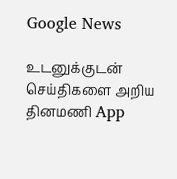Google News

உடனுக்குடன் செய்திகளை அறிய தினமணி App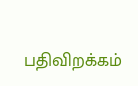பதிவிறக்கம்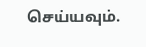செய்யவும்.